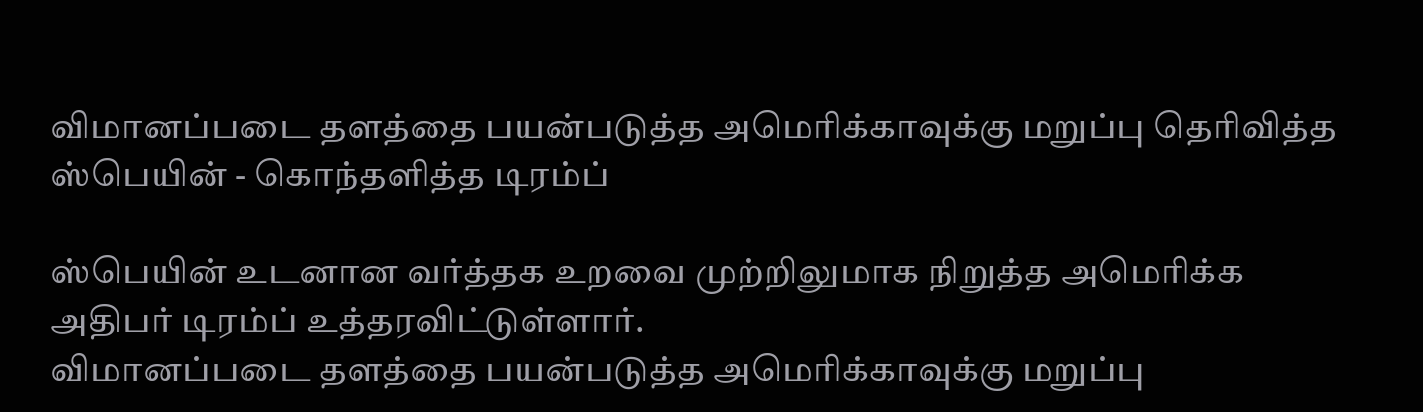விமானப்படை தளத்தை பயன்படுத்த அமெரிக்காவுக்கு மறுப்பு தெரிவித்த ஸ்பெயின் - கொந்தளித்த டிரம்ப்

ஸ்பெயின் உடனான வர்த்தக உறவை முற்றிலுமாக நிறுத்த அமெரிக்க அதிபர் டிரம்ப் உத்தரவிட்டுள்ளார்.
விமானப்படை தளத்தை பயன்படுத்த அமெரிக்காவுக்கு மறுப்பு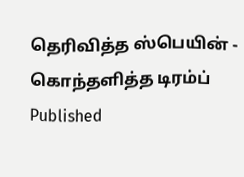தெரிவித்த ஸ்பெயின் - கொந்தளித்த டிரம்ப்
Published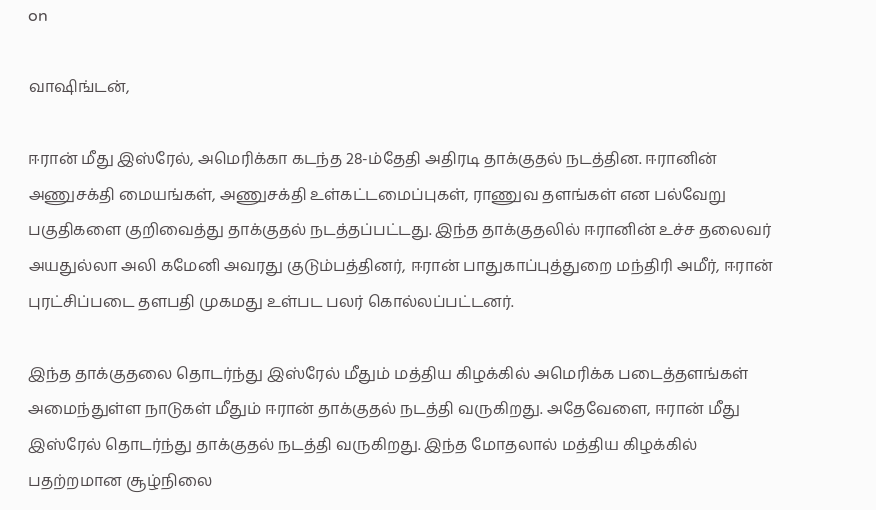on

வாஷிங்டன்,

ஈரான் மீது இஸ்ரேல், அமெரிக்கா கடந்த 28-ம்தேதி அதிரடி தாக்குதல் நடத்தின. ஈரானின் அணுசக்தி மையங்கள், அணுசக்தி உள்கட்டமைப்புகள், ராணுவ தளங்கள் என பல்வேறு பகுதிகளை குறிவைத்து தாக்குதல் நடத்தப்பட்டது. இந்த தாக்குதலில் ஈரானின் உச்ச தலைவர் அயதுல்லா அலி கமேனி அவரது குடும்பத்தினர், ஈரான் பாதுகாப்புத்துறை மந்திரி அமீர், ஈரான் புரட்சிப்படை தளபதி முகமது உள்பட பலர் கொல்லப்பட்டனர்.

இந்த தாக்குதலை தொடர்ந்து இஸ்ரேல் மீதும் மத்திய கிழக்கில் அமெரிக்க படைத்தளங்கள் அமைந்துள்ள நாடுகள் மீதும் ஈரான் தாக்குதல் நடத்தி வருகிறது. அதேவேளை, ஈரான் மீது இஸ்ரேல் தொடர்ந்து தாக்குதல் நடத்தி வருகிறது. இந்த மோதலால் மத்திய கிழக்கில் பதற்றமான சூழ்நிலை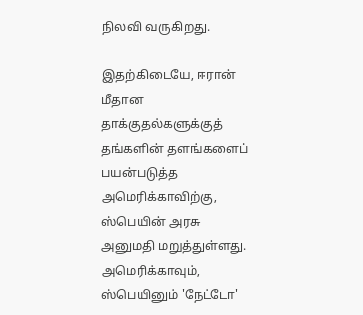நிலவி வருகிறது.

இதற்கிடையே, ஈரான் மீதான தாக்குதல்களுக்குத் தங்களின் தளங்களைப் பயன்படுத்த அமெரிக்காவிற்கு, ஸ்பெயின் அரசு அனுமதி மறுத்துள்ளது. அமெரிக்காவும், ஸ்பெயினும் 'நேட்டோ'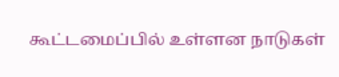கூட்டமைப்பில் உள்ளன நாடுகள்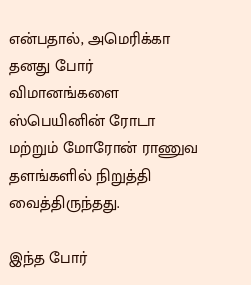என்பதால், அமெரிக்கா தனது போர் விமானங்களை ஸ்பெயினின் ரோடா மற்றும் மோரோன் ராணுவ தளங்களில் நிறுத்தி வைத்திருந்தது.

இந்த போர்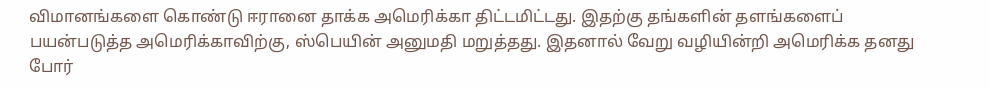விமானங்களை கொண்டு ஈரானை தாக்க அமெரிக்கா திட்டமிட்டது. இதற்கு தங்களின் தளங்களைப் பயன்படுத்த அமெரிக்காவிற்கு, ஸ்பெயின் அனுமதி மறுத்தது. இதனால் வேறு வழியின்றி அமெரிக்க தனது போர்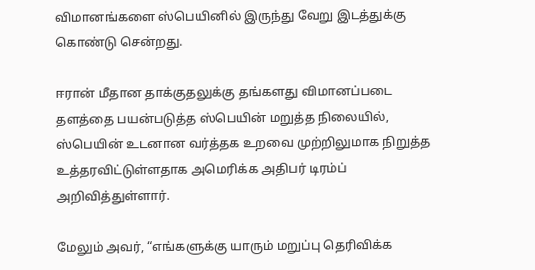விமானங்களை ஸ்பெயினில் இருந்து வேறு இடத்துக்கு கொண்டு சென்றது.

ஈரான் மீதான தாக்குதலுக்கு தங்களது விமானப்படை தளத்தை பயன்படுத்த ஸ்பெயின் மறுத்த நிலையில், ஸ்பெயின் உடனான வர்த்தக உறவை முற்றிலுமாக நிறுத்த உத்தரவிட்டுள்ளதாக அமெரிக்க அதிபர் டிரம்ப் அறிவித்துள்ளார்.

மேலும் அவர், “எங்களுக்கு யாரும் மறுப்பு தெரிவிக்க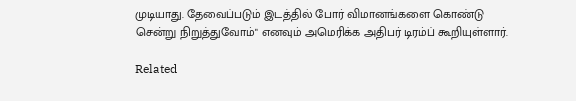முடியாது. தேவைப்படும் இடத்தில் போர் விமானங்களை கொண்டு சென்று நிறுத்துவோம்" எனவும் அமெரிக்க அதிபர் டிரம்ப் கூறியுள்ளார்.

Related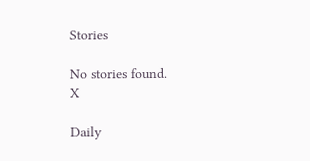Stories

No stories found.
X

Daily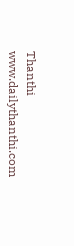Thanthi
www.dailythanthi.com